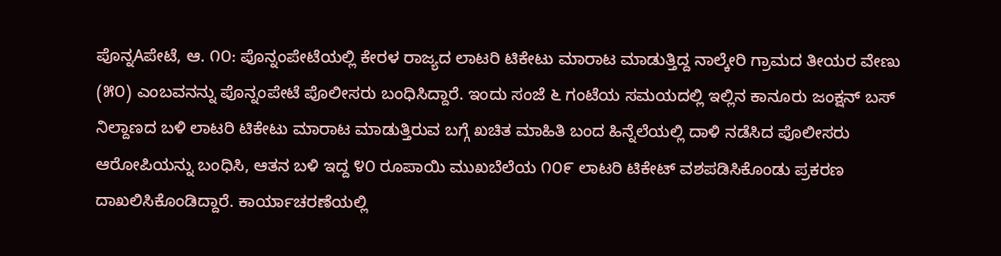ಪೊನ್ನAಪೇಟೆ, ಆ. ೧೦: ಪೊನ್ನಂಪೇಟೆಯಲ್ಲಿ ಕೇರಳ ರಾಜ್ಯದ ಲಾಟರಿ ಟಿಕೇಟು ಮಾರಾಟ ಮಾಡುತ್ತಿದ್ದ ನಾಲ್ಕೇರಿ ಗ್ರಾಮದ ತೀಯರ ವೇಣು (೫೦) ಎಂಬವನನ್ನು ಪೊನ್ನಂಪೇಟೆ ಪೊಲೀಸರು ಬಂಧಿಸಿದ್ದಾರೆ. ಇಂದು ಸಂಜೆ ೬ ಗಂಟೆಯ ಸಮಯದಲ್ಲಿ ಇಲ್ಲಿನ ಕಾನೂರು ಜಂಕ್ಷನ್ ಬಸ್ ನಿಲ್ದಾಣದ ಬಳಿ ಲಾಟರಿ ಟಿಕೇಟು ಮಾರಾಟ ಮಾಡುತ್ತಿರುವ ಬಗ್ಗೆ ಖಚಿತ ಮಾಹಿತಿ ಬಂದ ಹಿನ್ನೆಲೆಯಲ್ಲಿ ದಾಳಿ ನಡೆಸಿದ ಪೊಲೀಸರು ಆರೋಪಿಯನ್ನು ಬಂಧಿಸಿ, ಆತನ ಬಳಿ ಇದ್ದ ೪೦ ರೂಪಾಯಿ ಮುಖಬೆಲೆಯ ೧೦೯ ಲಾಟರಿ ಟಿಕೇಟ್ ವಶಪಡಿಸಿಕೊಂಡು ಪ್ರಕರಣ ದಾಖಲಿಸಿಕೊಂಡಿದ್ದಾರೆ. ಕಾರ್ಯಾಚರಣೆಯಲ್ಲಿ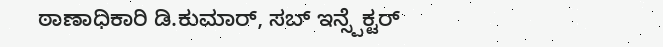ಠಾಣಾಧಿಕಾರಿ ಡಿ.ಕುಮಾರ್, ಸಬ್ ಇನ್ಸ್ಪೆಕ್ಟರ್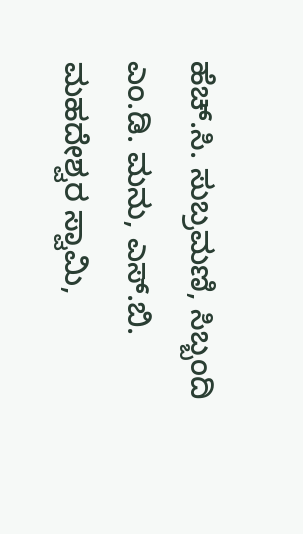ಹೆಚ್.ಸಿ. ಸುಬ್ರಮಣಿ, ಸಿಬ್ಬಂದಿ ಎಂ.ಡಿ. ಮನು, ಎಸ್.ಬಿ. ಮಹದೇಶ್ವರ ಸ್ವಾಮಿ,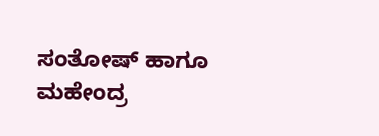ಸಂತೋಷ್ ಹಾಗೂ ಮಹೇಂದ್ರ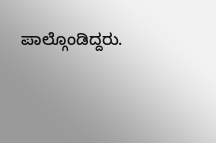ಪಾಲ್ಗೊಂಡಿದ್ದರು.